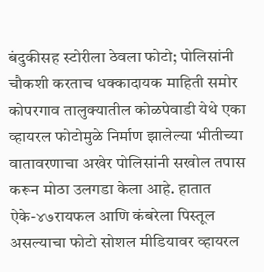बंदुकीसह स्टोरीला ठेवला फोटो; पोलिसांनी चौकशी करताच धक्कादायक माहिती समोर
कोपरगाव तालुक्यातील कोळपेवाडी येथे एका व्हायरल फोटोमुळे निर्माण झालेल्या भीतीच्या वातावरणाचा अखेर पोलिसांनी सखोल तपास करून मोठा उलगडा केला आहे. हातात ऐके-४७रायफल आणि कंबरेला पिस्तूल असल्याचा फोटो सोशल मीडियावर व्हायरल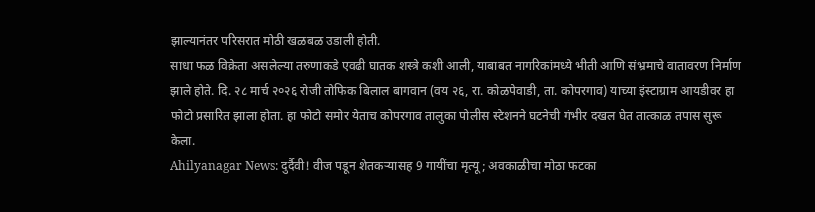झाल्यानंतर परिसरात मोठी खळबळ उडाली होती.
साधा फळ विक्रेता असलेल्या तरुणाकडे एवढी घातक शस्त्रे कशी आली, याबाबत नागरिकांमध्ये भीती आणि संभ्रमाचे वातावरण निर्माण झाले होते. दि. २८ मार्च २०२६ रोजी तोफिक बिलाल बागवान (वय २६, रा. कोळपेवाडी, ता. कोपरगाव) याच्या इंस्टाग्राम आयडीवर हा फोटो प्रसारित झाला होता. हा फोटो समोर येताच कोपरगाव तालुका पोलीस स्टेशनने घटनेची गंभीर दखल घेत तात्काळ तपास सुरू केला.
Ahilyanagar News: दुर्दैवी! वीज पडून शेतकऱ्यासह 9 गायींचा मृत्यू; अवकाळीचा मोठा फटका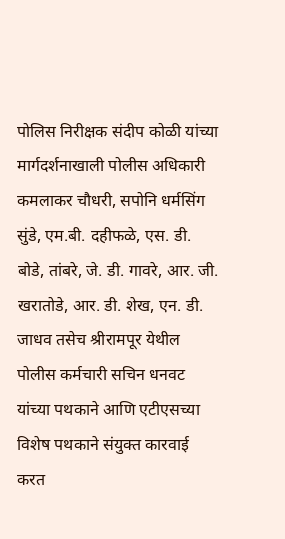पोलिस निरीक्षक संदीप कोळी यांच्या मार्गदर्शनाखाली पोलीस अधिकारी कमलाकर चौधरी, सपोनि धर्मसिंग सुंडे, एम.बी. दहीफळे, एस. डी. बोडे, तांबरे, जे. डी. गावरे, आर. जी. खरातोडे, आर. डी. शेख, एन. डी. जाधव तसेच श्रीरामपूर येथील पोलीस कर्मचारी सचिन धनवट यांच्या पथकाने आणि एटीएसच्या विशेष पथकाने संयुक्त कारवाई करत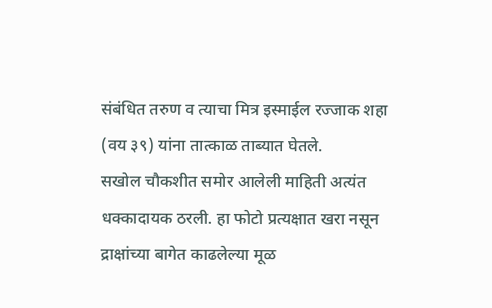संबंधित तरुण व त्याचा मित्र इस्माईल रज्जाक शहा (वय ३९) यांना तात्काळ ताब्यात घेतले.
सखोल चौकशीत समोर आलेली माहिती अत्यंत धक्कादायक ठरली. हा फोटो प्रत्यक्षात खरा नसून द्राक्षांच्या बागेत काढलेल्या मूळ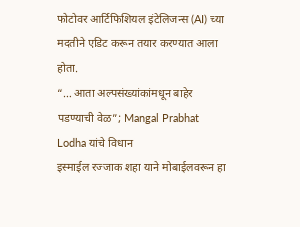फोटोवर आर्टिफिशियल इंटेलिजन्स (AI) च्या मदतीने एडिट करून तयार करण्यात आला होता.
“… आता अल्पसंख्यांकांमधून बाहेर पडण्याची वेळ”; Mangal Prabhat Lodha यांचे विधान
इस्माईल रज्जाक शहा याने मोबाईलवरून हा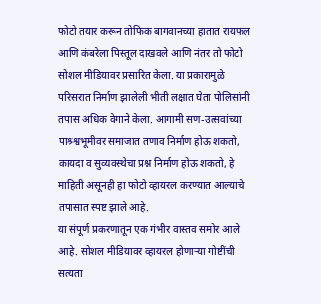फोटो तयार करून तोफिक बागवानच्या हातात रायफल आणि कंबरेला पिस्तूल दाखवले आणि नंतर तो फोटो सोशल मीडियावर प्रसारित केला. या प्रकारामुळे परिसरात निर्माण झालेली भीती लक्षात घेता पोलिसांनी तपास अधिक वेगाने केला. आगामी सण-उत्सवांच्या पाश्र्श्वभूमीवर समाजात तणाव निर्माण होऊ शकतो, कायदा व सुव्यवस्थेचा प्रश्न निर्माण होऊ शकतो, हे माहिती असूनही हा फोटो व्हायरल करण्यात आल्याचे तपासात स्पष्ट झाले आहे.
या संपूर्ण प्रकरणातून एक गंभीर वास्तव समोर आले आहे. सोशल मीडियावर व्हायरल होणाऱ्या गोष्टींची सत्यता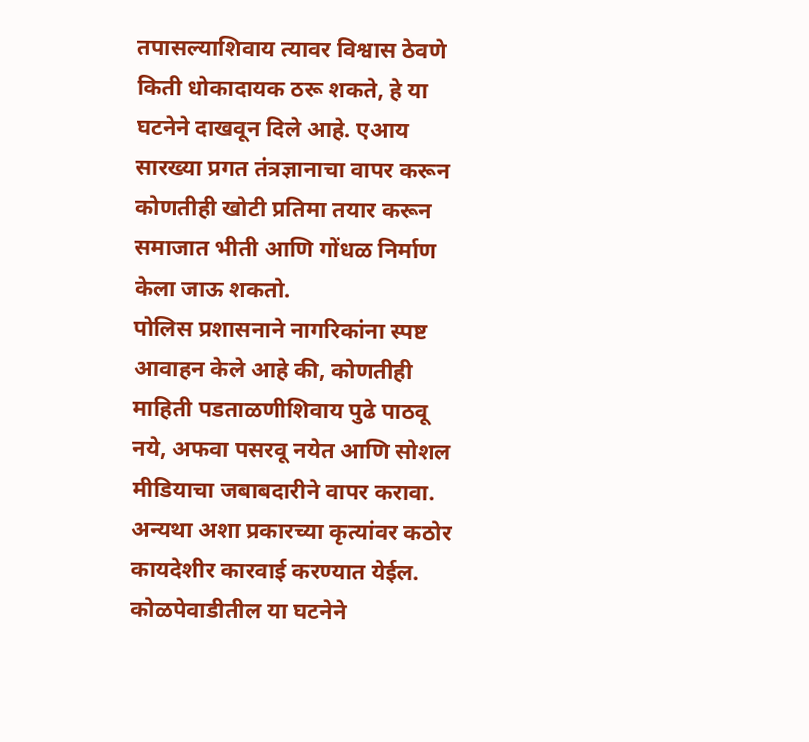तपासल्याशिवाय त्यावर विश्वास ठेवणे किती धोकादायक ठरू शकते, हे या घटनेने दाखवून दिले आहे. एआय सारख्या प्रगत तंत्रज्ञानाचा वापर करून कोणतीही खोटी प्रतिमा तयार करून समाजात भीती आणि गोंधळ निर्माण केला जाऊ शकतो.
पोलिस प्रशासनाने नागरिकांना स्पष्ट आवाहन केले आहे की, कोणतीही माहिती पडताळणीशिवाय पुढे पाठवू नये, अफवा पसरवू नयेत आणि सोशल मीडियाचा जबाबदारीने वापर करावा. अन्यथा अशा प्रकारच्या कृत्यांवर कठोर कायदेशीर कारवाई करण्यात येईल. कोळपेवाडीतील या घटनेने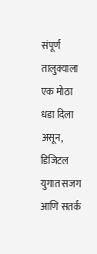संपूर्ण तालुक्याला एक मोठा धडा दिला असून, डिजिटल युगात सजग आणि सतर्क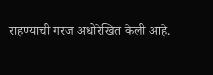राहण्याची गरज अधोरेखित केली आहे.